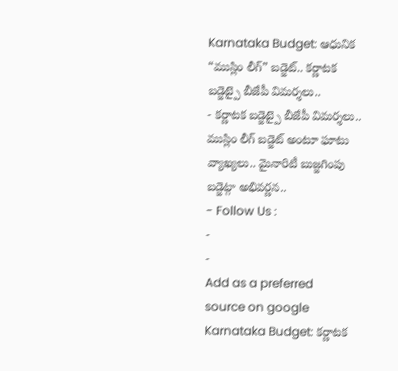Karnataka Budget: ఆధునిక “ముస్లిం లీగ్” బడ్జెట్.. కర్ణాటక బడ్జెట్పై బీజేపీ విమర్శలు..
- కర్ణాటక బడ్జెట్పై బీజేపీ విమర్శలు.. ముస్లిం లీగ్ బడ్జెట్ అంటూ ఘాటు వ్యాఖ్యలు.. మైనారిటీ బుజ్జగింపు బడ్జెట్గా అభివర్ణన..
- Follow Us :
-
-
Add as a preferred
source on google
Karnataka Budget: కర్ణాటక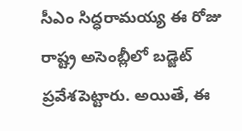సీఎం సిద్ధరామయ్య ఈ రోజు రాష్ట్ర అసెంబ్లీలో బడ్జెట్ ప్రవేశపెట్టారు. అయితే, ఈ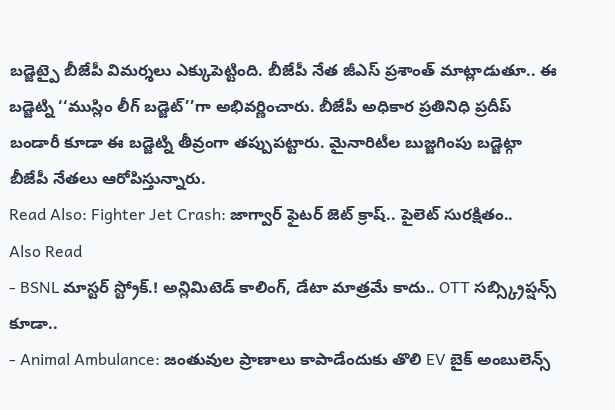బడ్జెట్పై బీజేపీ విమర్శలు ఎక్కుపెట్టింది. బీజేపీ నేత జీఎస్ ప్రశాంత్ మాట్లాడుతూ.. ఈ బడ్జెట్ని ‘‘ముస్లిం లీగ్ బడ్జెట్’’గా అభివర్ణించారు. బీజేపీ అధికార ప్రతినిధి ప్రదీప్ బండారీ కూడా ఈ బడ్జెట్ని తీవ్రంగా తప్పుపట్టారు. మైనారిటీల బుజ్జగింపు బడ్జెట్గా బీజేపీ నేతలు ఆరోపిస్తున్నారు.
Read Also: Fighter Jet Crash: జాగ్వార్ ఫైటర్ జెట్ క్రాష్.. పైలెట్ సురక్షితం..
Also Read
- BSNL మాస్టర్ స్ట్రోక్.! అన్లిమిటెడ్ కాలింగ్, డేటా మాత్రమే కాదు.. OTT సబ్స్క్రిప్షన్స్ కూడా..
- Animal Ambulance: జంతువుల ప్రాణాలు కాపాడేందుకు తొలి EV బైక్ అంబులెన్స్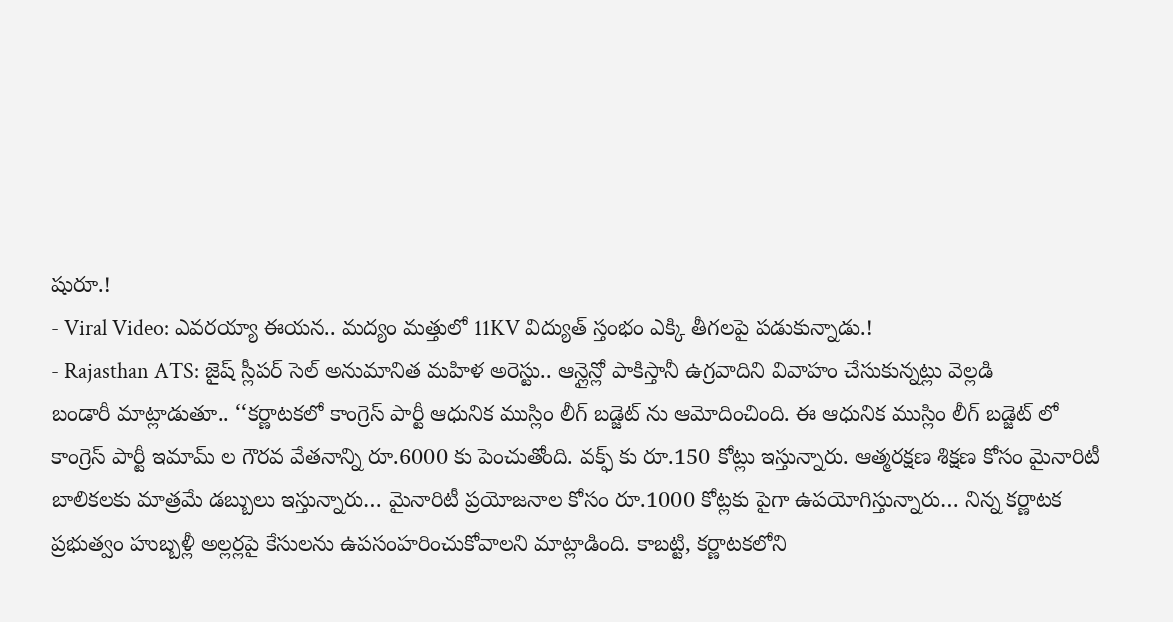షురూ.!
- Viral Video: ఎవరయ్యా ఈయన.. మద్యం మత్తులో 11KV విద్యుత్ స్తంభం ఎక్కి తీగలపై పడుకున్నాడు.!
- Rajasthan ATS: జైష్ స్లీపర్ సెల్ అనుమానిత మహిళ అరెస్టు.. ఆన్లైన్లో పాకిస్తానీ ఉగ్రవాదిని వివాహం చేసుకున్నట్లు వెల్లడి
బండారీ మాట్లాడుతూ.. ‘‘కర్ణాటకలో కాంగ్రెస్ పార్టీ ఆధునిక ముస్లిం లీగ్ బడ్జెట్ ను ఆమోదించింది. ఈ ఆధునిక ముస్లిం లీగ్ బడ్జెట్ లో కాంగ్రెస్ పార్టీ ఇమామ్ ల గౌరవ వేతనాన్ని రూ.6000 కు పెంచుతోంది. వక్ఫ్ కు రూ.150 కోట్లు ఇస్తున్నారు. ఆత్మరక్షణ శిక్షణ కోసం మైనారిటీ బాలికలకు మాత్రమే డబ్బులు ఇస్తున్నారు… మైనారిటీ ప్రయోజనాల కోసం రూ.1000 కోట్లకు పైగా ఉపయోగిస్తున్నారు… నిన్న కర్ణాటక ప్రభుత్వం హుబ్బళ్లీ అల్లర్లపై కేసులను ఉపసంహరించుకోవాలని మాట్లాడింది. కాబట్టి, కర్ణాటకలోని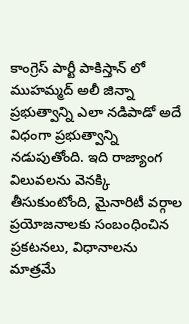కాంగ్రెస్ పార్టీ పాకిస్తాన్ లో ముహమ్మద్ అలీ జిన్నా ప్రభుత్వాన్ని ఎలా నడిపాడో అదే విధంగా ప్రభుత్వాన్ని నడుపుతోంది. ఇది రాజ్యాంగ విలువలను వెనక్కి తీసుకుంటోంది, మైనారిటీ వర్గాల ప్రయోజనాలకు సంబంధించిన ప్రకటనలు, విధానాలను మాత్రమే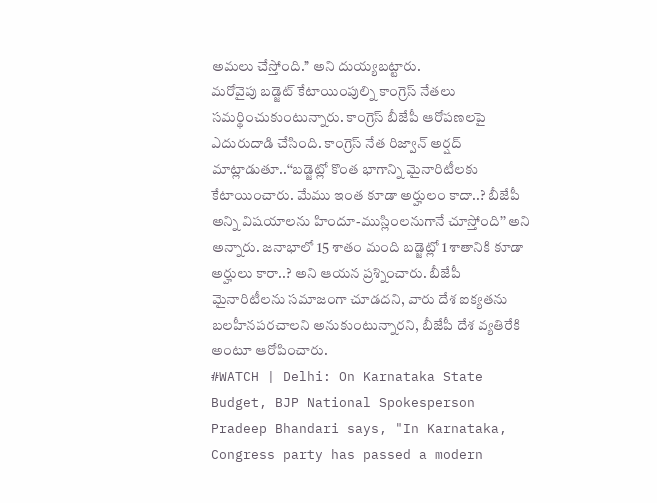అమలు చేస్తోంది.’’ అని దుయ్యబట్టారు.
మరోవైపు బడ్జెట్ కేటాయింపుల్ని కాంగ్రెస్ నేతలు సమర్థించుకుంటున్నారు. కాంగ్రెస్ బీజేపీ ఆరోపణలపై ఎదురుదాడి చేసింది. కాంగ్రెస్ నేత రిజ్వాన్ అర్షద్ మాట్లాడుతూ..‘‘బడ్జెట్లో కొంత భాగాన్ని మైనారిటీలకు కేటాయించారు. మేము ఇంత కూడా అర్హులం కాదా..? బీజేపీ అన్ని విషయాలను హిందూ-ముస్లింలనుగానే చూస్తోంది’’ అని అన్నారు. జనాభాలో 15 శాతం మంది బడ్జెట్లో 1 శాతానికి కూడా అర్హులు కారా..? అని ఆయన ప్రశ్నించారు. బీజేపీ మైనారిటీలను సమాజంగా చూడదని, వారు దేశ ఐక్యతను బలహీనపరచాలని అనుకుంటున్నారని, బీజేపీ దేశ వ్యతిరేకి అంటూ ఆరోపించారు.
#WATCH | Delhi: On Karnataka State Budget, BJP National Spokesperson Pradeep Bhandari says, "In Karnataka, Congress party has passed a modern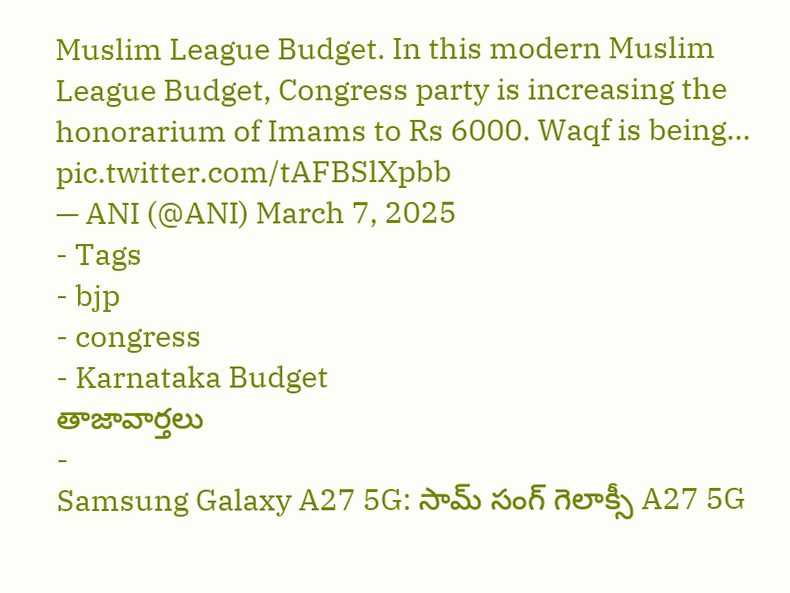Muslim League Budget. In this modern Muslim League Budget, Congress party is increasing the honorarium of Imams to Rs 6000. Waqf is being… pic.twitter.com/tAFBSlXpbb
— ANI (@ANI) March 7, 2025
- Tags
- bjp
- congress
- Karnataka Budget
తాజావార్తలు
-
Samsung Galaxy A27 5G: సామ్ సంగ్ గెలాక్సీ A27 5G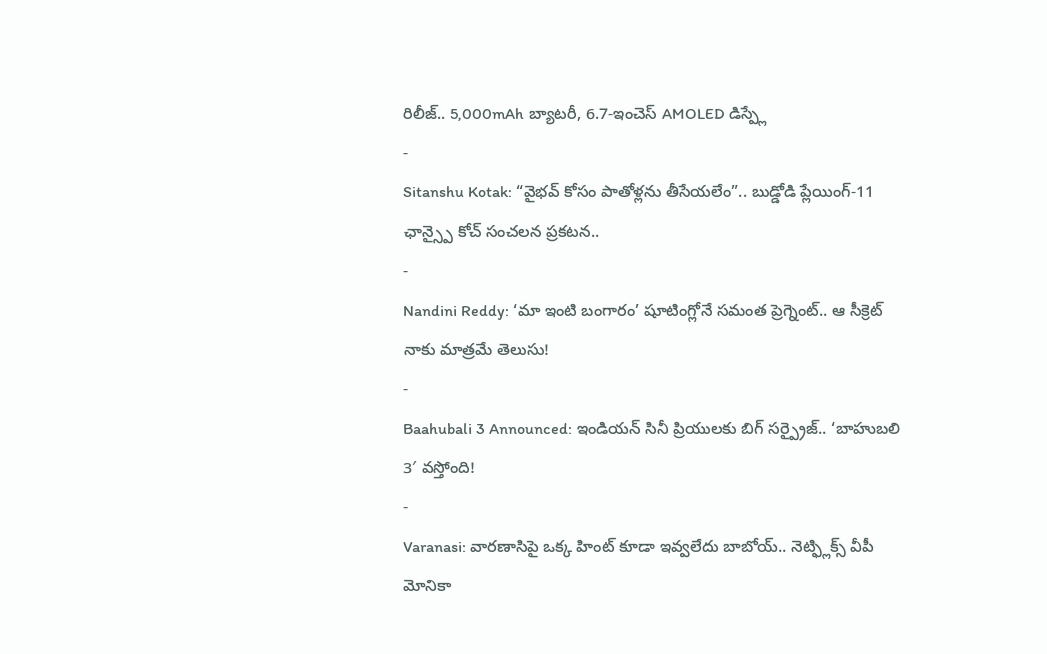రిలీజ్.. 5,000mAh బ్యాటరీ, 6.7-ఇంచెస్ AMOLED డిస్ప్లే
-
Sitanshu Kotak: “వైభవ్ కోసం పాతోళ్లను తీసేయలేం”.. బుడ్డోడి ప్లేయింగ్-11 ఛాన్స్పై కోచ్ సంచలన ప్రకటన..
-
Nandini Reddy: ‘మా ఇంటి బంగారం’ షూటింగ్లోనే సమంత ప్రెగ్నెంట్.. ఆ సీక్రెట్ నాకు మాత్రమే తెలుసు!
-
Baahubali 3 Announced: ఇండియన్ సినీ ప్రియులకు బిగ్ సర్ప్రైజ్.. ‘బాహుబలి 3′ వస్తోంది!
-
Varanasi: వారణాసిపై ఒక్క హింట్ కూడా ఇవ్వలేదు బాబోయ్.. నెట్ఫ్లిక్స్ వీపీ మోనికా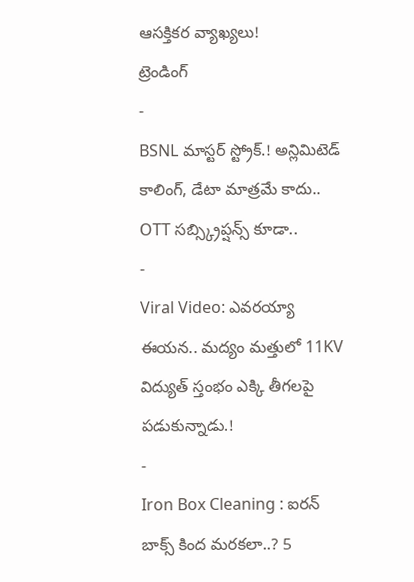ఆసక్తికర వ్యాఖ్యలు!
ట్రెండింగ్
-
BSNL మాస్టర్ స్ట్రోక్.! అన్లిమిటెడ్ కాలింగ్, డేటా మాత్రమే కాదు.. OTT సబ్స్క్రిప్షన్స్ కూడా..
-
Viral Video: ఎవరయ్యా ఈయన.. మద్యం మత్తులో 11KV విద్యుత్ స్తంభం ఎక్కి తీగలపై పడుకున్నాడు.!
-
Iron Box Cleaning : ఐరన్ బాక్స్ కింద మరకలా..? 5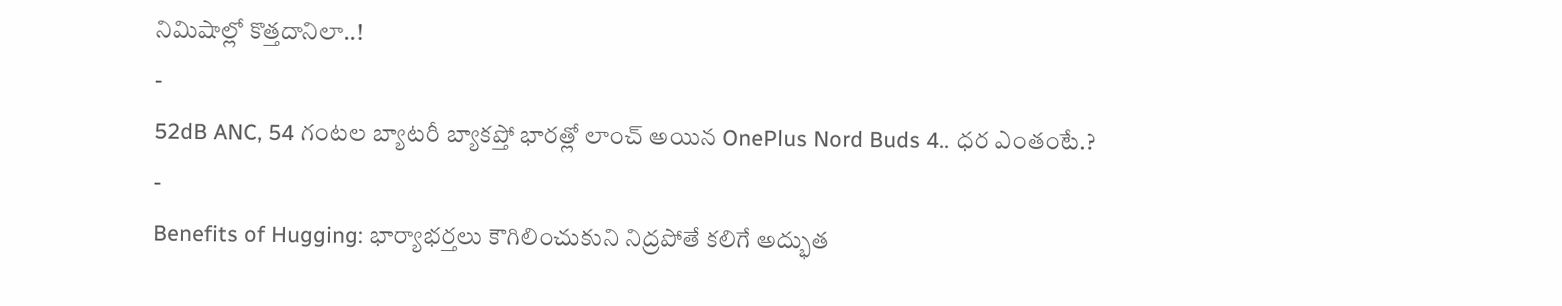నిమిషాల్లో కొత్తదానిలా..!
-
52dB ANC, 54 గంటల బ్యాటరీ బ్యాకప్తో భారత్లో లాంచ్ అయిన OnePlus Nord Buds 4.. ధర ఎంతంటే.?
-
Benefits of Hugging: భార్యాభర్తలు కౌగిలించుకుని నిద్రపోతే కలిగే అద్భుత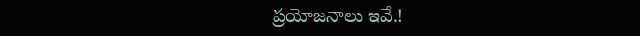ప్రయోజనాలు ఇవే.!